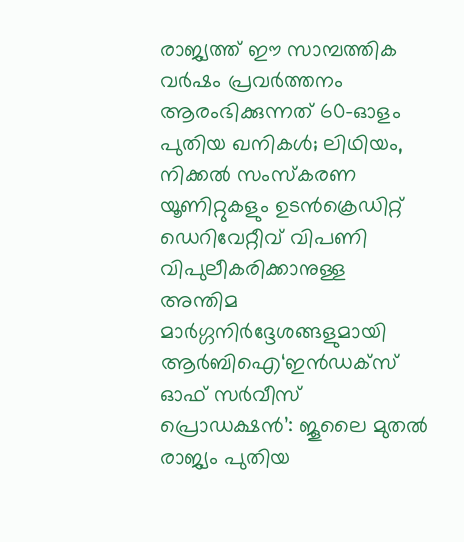രാജ്യത്ത് ഈ സാമ്പത്തിക വർഷം പ്രവർത്തനം ആരംഭിക്കുന്നത് 60-ഓളം പുതിയ ഖനികൾ; ലിഥിയം, നിക്കൽ സംസ്‌കരണ യൂണിറ്റുകളും ഉടൻക്രെഡിറ്റ് ഡെറിവേറ്റീവ് വിപണി വിപുലീകരിക്കാനുള്ള അന്തിമ മാർഗ്ഗനിർദ്ദേശങ്ങളുമായി ആർബിഐ‘ഇൻഡക്സ് ഓഫ് സർവീസ് പ്രൊഡക്ഷൻ’: ജൂലൈ മുതൽ രാജ്യം പുതിയ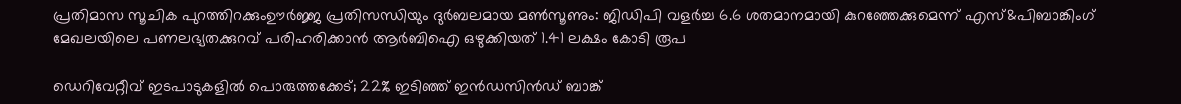പ്രതിമാസ സൂചിക പുറത്തിറക്കുംഊർജ്ജ പ്രതിസന്ധിയും ദുർബലമായ മൺസൂണും: ജിഡിപി വളർച്ച 6.6 ശതമാനമായി കുറഞ്ഞേക്കുമെന്ന് എസ്&പിബാങ്കിംഗ് മേഖലയിലെ പണലഭ്യതക്കുറവ് പരിഹരിക്കാൻ ആർബിഐ ഒഴുക്കിയത് 1.41 ലക്ഷം കോടി രൂപ

ഡെറിവേറ്റീവ് ഇടപാടുകളില്‍ പൊരുത്തക്കേട്; 22% ഇടിഞ്ഞ് ഇന്‍ഡസിന്‍ഡ് ബാങ്ക്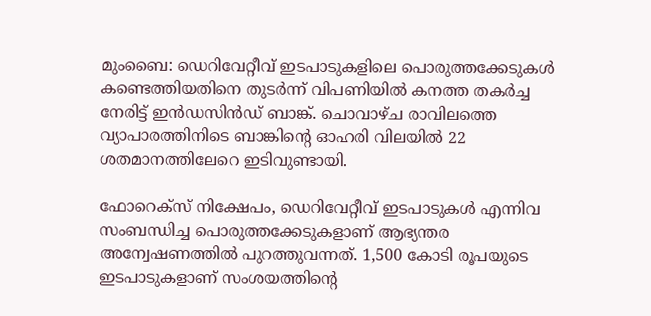മുംബൈ: ഡെറിവേറ്റീവ് ഇടപാടുകളിലെ പൊരുത്തക്കേടുകള്‍ കണ്ടെത്തിയതിനെ തുടർന്ന് വിപണിയില്‍ കനത്ത തകർച്ച നേരിട്ട് ഇൻഡസിൻഡ് ബാങ്ക്. ചൊവാഴ്ച രാവിലത്തെ വ്യാപാരത്തിനിടെ ബാങ്കിന്റെ ഓഹരി വിലയില്‍ 22 ശതമാനത്തിലേറെ ഇടിവുണ്ടായി.

ഫോറെക്സ് നിക്ഷേപം, ഡെറിവേറ്റീവ് ഇടപാടുകള്‍ എന്നിവ സംബന്ധിച്ച പൊരുത്തക്കേടുകളാണ് ആഭ്യന്തര അന്വേഷണത്തില്‍ പുറത്തുവന്നത്. 1,500 കോടി രൂപയുടെ ഇടപാടുകളാണ് സംശയത്തിന്റെ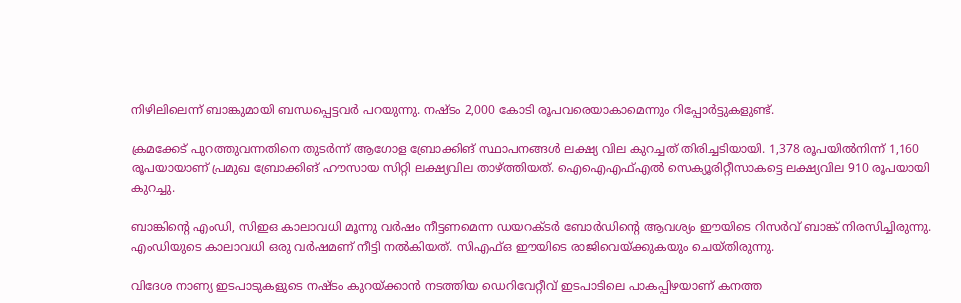നിഴിലിലെന്ന് ബാങ്കുമായി ബന്ധപ്പെട്ടവർ പറയുന്നു. നഷ്ടം 2,000 കോടി രൂപവരെയാകാമെന്നും റിപ്പോർട്ടുകളുണ്ട്.

ക്രമക്കേട് പുറത്തുവന്നതിനെ തുടർന്ന് ആഗോള ബ്രോക്കിങ് സ്ഥാപനങ്ങള്‍ ലക്ഷ്യ വില കുറച്ചത് തിരിച്ചടിയായി. 1,378 രൂപയില്‍നിന്ന് 1,160 രൂപയായാണ് പ്രമുഖ ബ്രോക്കിങ് ഹൗസായ സിറ്റി ലക്ഷ്യവില താഴ്ത്തിയത്. ഐഐഎഫ്‌എല്‍ സെക്യൂരിറ്റീസാകട്ടെ ലക്ഷ്യവില 910 രൂപയായി കുറച്ചു.

ബാങ്കിന്റെ എംഡി, സിഇഒ കാലാവധി മൂന്നു വർഷം നീട്ടണമെന്ന ഡയറക്ടർ ബോർഡിന്റെ ആവശ്യം ഈയിടെ റിസർവ് ബാങ്ക് നിരസിച്ചിരുന്നു. എംഡിയുടെ കാലാവധി ഒരു വർഷമണ് നീട്ടി നല്‍കിയത്. സിഎഫ്‌ഒ ഈയിടെ രാജിവെയ്ക്കുകയും ചെയ്തിരുന്നു.

വിദേശ നാണ്യ ഇടപാടുകളുടെ നഷ്ടം കുറയ്ക്കാൻ നടത്തിയ ഡെറിവേറ്റീവ് ഇടപാടിലെ പാകപ്പിഴയാണ് കനത്ത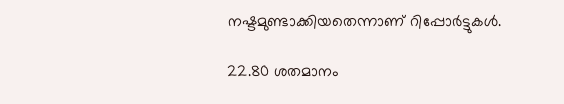നഷ്ടമുണ്ടാക്കിയതെന്നാണ് റിപ്പോർട്ടുകള്‍.

22.80 ശതമാനം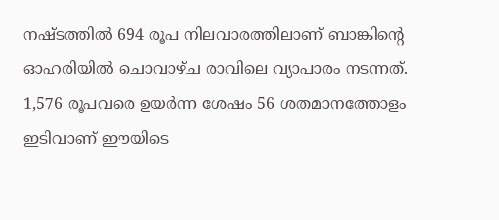നഷ്ടത്തില്‍ 694 രൂപ നിലവാരത്തിലാണ് ബാങ്കിന്റെ ഓഹരിയില്‍ ചൊവാഴ്ച രാവിലെ വ്യാപാരം നടന്നത്. 1,576 രൂപവരെ ഉയർന്ന ശേഷം 56 ശതമാനത്തോളം ഇടിവാണ് ഈയിടെ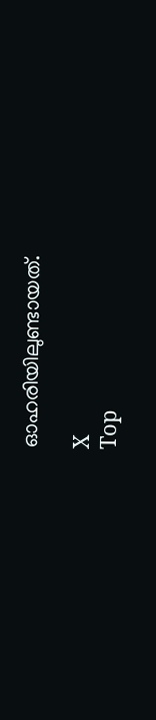ഓഹരിയിലുണ്ടായത്.

X
Top